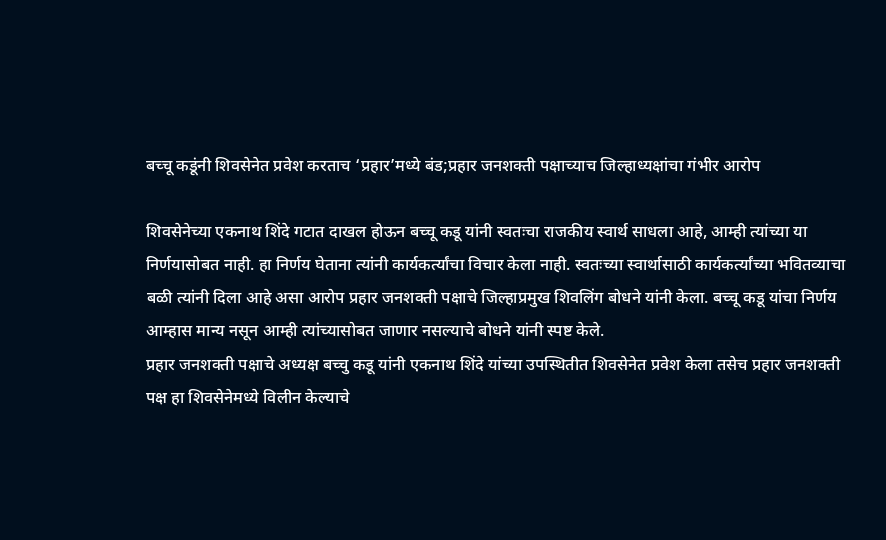बच्चू कडूंनी शिवसेनेत प्रवेश करताच ‘प्रहार’मध्ये बंड;प्रहार जनशक्ती पक्षाच्याच जिल्हाध्यक्षांचा गंभीर आरोप

शिवसेनेच्या एकनाथ शिंदे गटात दाखल होऊन बच्चू कडू यांनी स्वतःचा राजकीय स्वार्थ साधला आहे, आम्ही त्यांच्या या निर्णयासोबत नाही. हा निर्णय घेताना त्यांनी कार्यकर्त्यांचा विचार केला नाही. स्वतःच्या स्वार्थासाठी कार्यकर्त्यांच्या भवितव्याचा बळी त्यांनी दिला आहे असा आरोप प्रहार जनशक्ती पक्षाचे जिल्हाप्रमुख शिवलिंग बोधने यांनी केला. बच्चू कडू यांचा निर्णय आम्हास मान्य नसून आम्ही त्यांच्यासोबत जाणार नसल्याचे बोधने यांनी स्पष्ट केले.
प्रहार जनशक्ती पक्षाचे अध्यक्ष बच्चु कडू यांनी एकनाथ शिंदे यांच्या उपस्थितीत शिवसेनेत प्रवेश केला तसेच प्रहार जनशक्ती पक्ष हा शिवसेनेमध्ये विलीन केल्याचे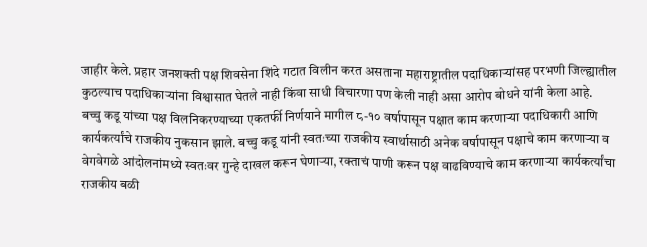जाहीर केले. प्रहार जनशक्ती पक्ष शिवसेना शिंदे गटात विलीन करत असताना महाराष्ट्रातील पदाधिकाऱ्यांसह परभणी जिल्ह्यातील कुठल्याच पदाधिकाऱ्यांना विश्वासात घेतले नाही किंवा साधी विचारणा पण केली नाही असा आरोप बोधने यांनी केला आहे.
बच्चु कडू यांच्या पक्ष विलनिकरण्याच्या एकतर्फी निर्णयाने मागील ८-१० वर्षापासून पक्षात काम करणाऱ्या पदाधिकारी आणि कार्यकर्त्यांचे राजकीय नुकसान झाले. बच्चु कडू यांनी स्वतःच्या राजकीय स्वार्थासाठी अनेक वर्षापासून पक्षाचे काम करणाऱ्या व वेगवेगळे आंदोलनांमध्ये स्वतःवर गुन्हे दाखल करून घेणाऱ्या, रक्ताचं पाणी करून पक्ष वाढविण्याचे काम करणाऱ्या कार्यकर्त्यांचा राजकीय बळी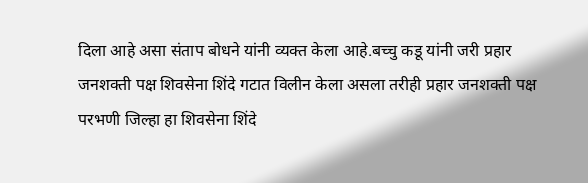दिला आहे असा संताप बोधने यांनी व्यक्त केला आहे.बच्चु कडू यांनी जरी प्रहार जनशक्ती पक्ष शिवसेना शिंदे गटात विलीन केला असला तरीही प्रहार जनशक्ती पक्ष परभणी जिल्हा हा शिवसेना शिंदे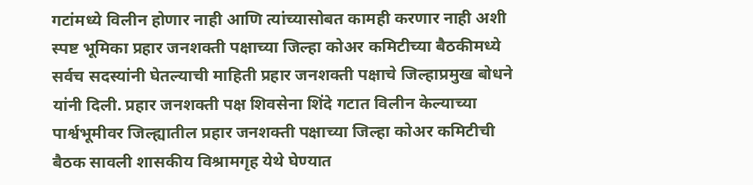गटांमध्ये विलीन होणार नाही आणि त्यांच्यासोबत कामही करणार नाही अशी स्पष्ट भूमिका प्रहार जनशक्ती पक्षाच्या जिल्हा कोअर कमिटीच्या बैठकीमध्ये सर्वच सदस्यांनी घेतल्याची माहिती प्रहार जनशक्ती पक्षाचे जिल्हाप्रमुख बोधने यांनी दिली. प्रहार जनशक्ती पक्ष शिवसेना शिंदे गटात विलीन केल्याच्या पार्श्वभूमीवर जिल्ह्यातील प्रहार जनशक्ती पक्षाच्या जिल्हा कोअर कमिटीची बैठक सावली शासकीय विश्रामगृह येथे घेण्यात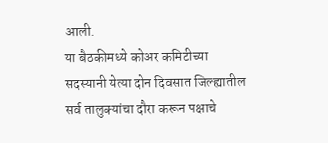आली.
या बैठकीमध्ये कोअर कमिटीच्या सदस्यानी येत्या दोन दिवसात जिल्ह्यातील सर्व तालुक्यांचा दौरा करून पक्षाचे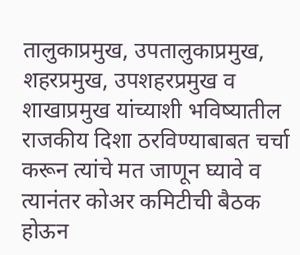तालुकाप्रमुख, उपतालुकाप्रमुख, शहरप्रमुख, उपशहरप्रमुख व शाखाप्रमुख यांच्याशी भविष्यातील राजकीय दिशा ठरविण्याबाबत चर्चा करून त्यांचे मत जाणून घ्यावे व त्यानंतर कोअर कमिटीची बैठक होऊन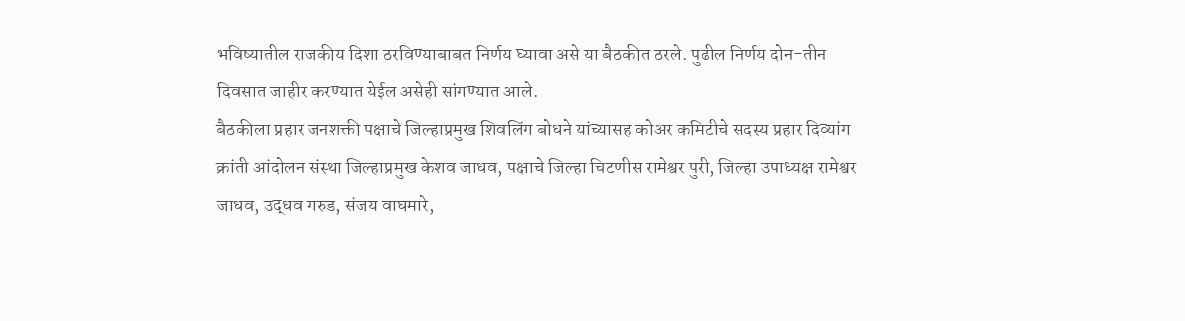भविष्यातील राजकीय दिशा ठरविण्याबाबत निर्णय घ्यावा असे या बैठकीत ठरले. पुढील निर्णय दोन-तीन दिवसात जाहीर करण्यात येईल असेही सांगण्यात आले.
बैठकीला प्रहार जनशक्ती पक्षाचे जिल्हाप्रमुख शिवलिंग बोधने यांच्यासह कोअर कमिटीचे सदस्य प्रहार दिव्यांग क्रांती आंदोलन संस्था जिल्हाप्रमुख केशव जाधव, पक्षाचे जिल्हा चिटणीस रामेश्वर पुरी, जिल्हा उपाध्यक्ष रामेश्वर जाधव, उद्धव गरुड, संजय वाघमारे,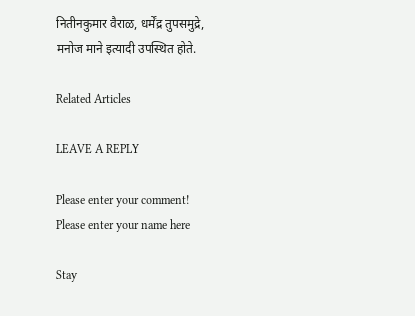नितीनकुमार वैराळ, धर्मेंद्र तुपसमुद्रे, मनोज माने इत्यादी उपस्थित होते.

Related Articles

LEAVE A REPLY

Please enter your comment!
Please enter your name here

Stay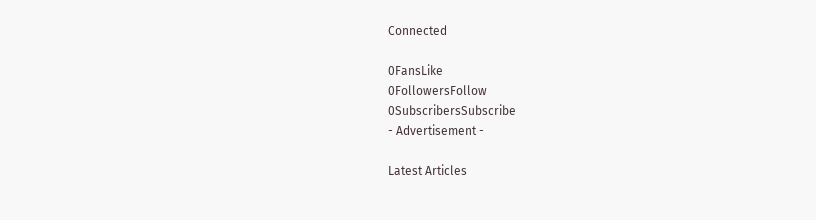Connected

0FansLike
0FollowersFollow
0SubscribersSubscribe
- Advertisement -

Latest Articles